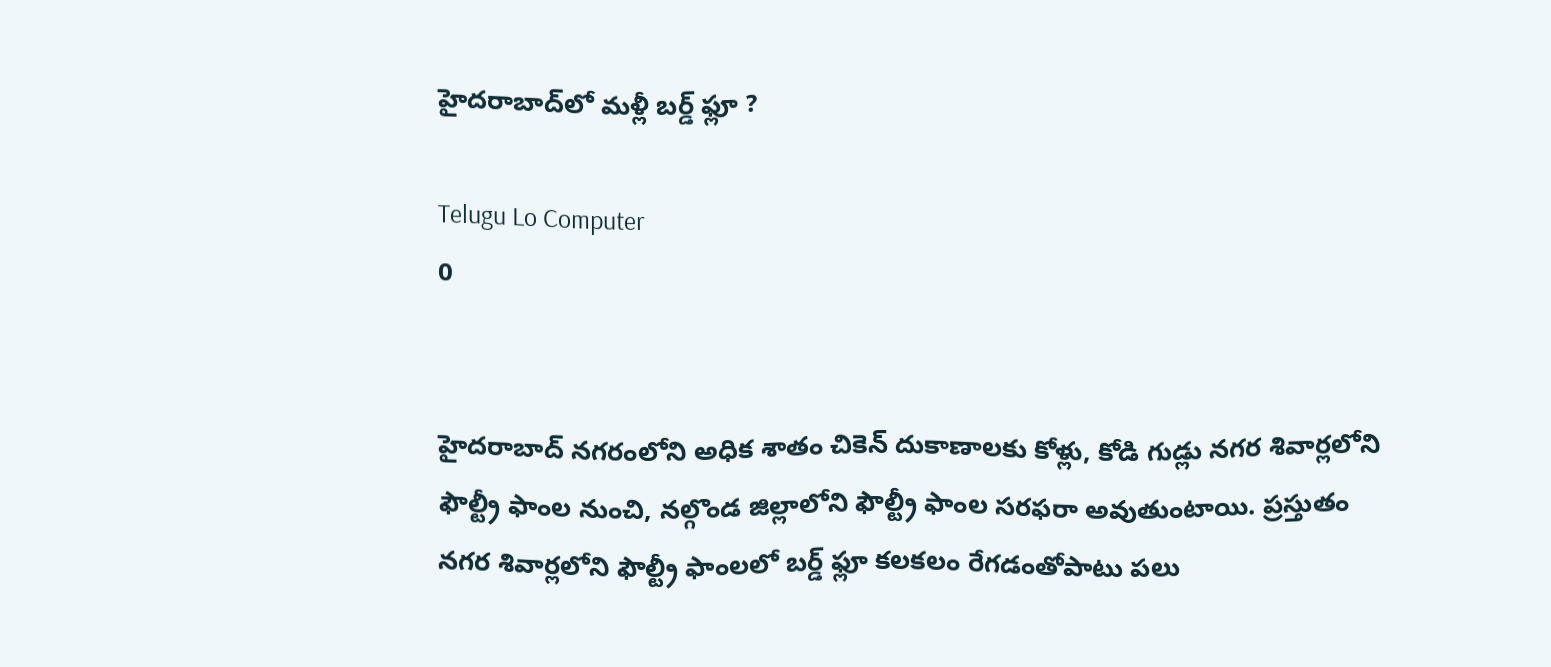హైదరాబాద్‌లో మళ్లీ బర్డ్ ఫ్లూ ?

Telugu Lo Computer
0


హైదరాబాద్ నగరంలోని అధిక శాతం చికెన్ దుకాణాలకు కోళ్లు, కోడి గుడ్లు నగర శివార్లలోని ఫౌల్ట్రీ ఫాంల నుంచి, నల్గొండ జిల్లాలోని ఫౌల్ట్రీ ఫాంల సరఫరా అవుతుంటాయి. ప్రస్తుతం నగర శివార్లలోని ఫౌల్ట్రీ ఫాంలలో బర్డ్ ఫ్లూ కలకలం రేగడంతోపాటు పలు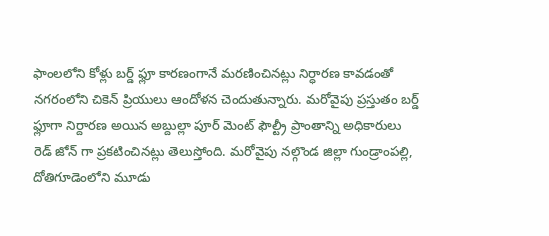ఫాంలలోని కోళ్లు బర్డ్ ఫ్లూ కారణంగానే మరణించినట్లు నిర్ధారణ కావడంతో నగరంలోని చికెన్ ప్రియులు ఆందోళన చెందుతున్నారు. మరోవైపు ప్రస్తుతం బర్డ్ ఫ్లూగా నిర్దారణ అయిన అబ్దుల్లా పూర్ మెంట్ ఫౌల్ట్రీ ప్రాంతాన్ని అధికారులు రెడ్ జోన్ గా ప్రకటించినట్లు తెలుస్తోంది. మరోవైపు నల్గొండ జిల్లా గుండ్రాంపల్లి, దోతిగూడెంలోని మూడు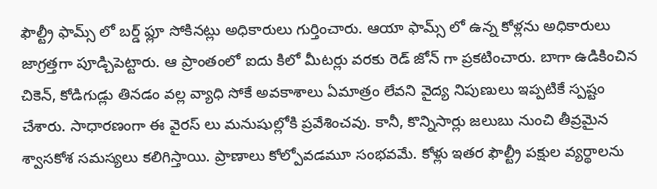ఫౌల్ట్రీ ఫామ్స్ లో బర్డ్ ఫ్లూ సోకినట్లు అధికారులు గుర్తించారు. ఆయా ఫామ్స్ లో ఉన్న కోళ్లను అధికారులు జాగ్రత్తగా పూడ్చిపెట్టారు. ఆ ప్రాంతంలో ఐదు కిలో మీటర్లు వరకు రెడ్ జోన్ గా ప్రకటించారు. బాగా ఉడికించిన చికెన్, కోడిగుడ్లు తినడం వల్ల వ్యాధి సోకే అవకాశాలు ఏమాత్రం లేవని వైద్య నిపుణులు ఇప్పటికే స్పష్టం చేశారు. సాధారణంగా ఈ వైరస్ లు మనుషుల్లోకి ప్రవేశించవు. కానీ, కొన్నిసార్లు జలుబు నుంచి తీవ్రమైన శ్వాసకోశ సమస్యలు కలిగిస్తాయి. ప్రాణాలు కోల్పోవడమూ సంభవమే. కోళ్లు ఇతర ఫౌల్ట్రీ పక్షుల వ్యర్థాలను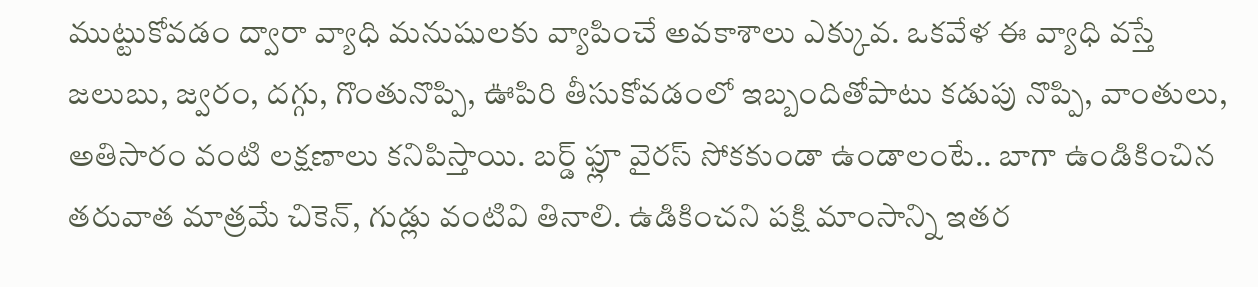ముట్టుకోవడం ద్వారా వ్యాధి మనుషులకు వ్యాపించే అవకాశాలు ఎక్కువ. ఒకవేళ ఈ వ్యాధి వస్తే జలుబు, జ్వరం, దగ్గు, గొంతునొప్పి, ఊపిరి తీసుకోవడంలో ఇబ్బందితోపాటు కడుపు నొప్పి, వాంతులు, అతిసారం వంటి లక్షణాలు కనిపిస్తాయి. బర్డ్ ఫ్లూ వైరస్ సోకకుండా ఉండాలంటే.. బాగా ఉండికించిన తరువాత మాత్రమే చికెన్, గుడ్లు వంటివి తినాలి. ఉడికించని పక్షి మాంసాన్ని ఇతర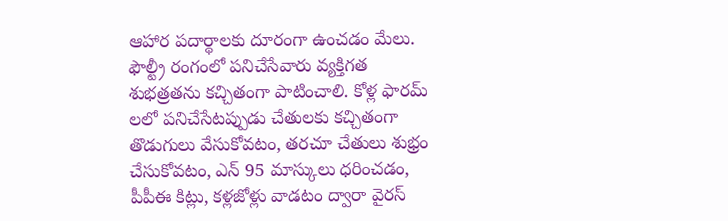ఆహార పదార్థాలకు దూరంగా ఉంచడం మేలు. ఫౌల్ట్రీ రంగంలో పనిచేసేవారు వ్యక్తిగత శుభత్రతను కచ్చితంగా పాటించాలి. కోళ్ల ఫారమ్ లలో పనిచేసేటప్పుడు చేతులకు కచ్చితంగా తొడుగులు వేసుకోవటం, తరచూ చేతులు శుభ్రం చేసుకోవటం, ఎన్ 95 మాస్కులు ధరించడం, పీపీఈ కిట్లు, కళ్లజోళ్లు వాడటం ద్వారా వైరస్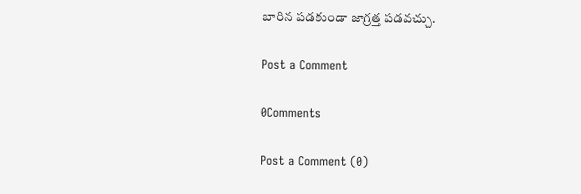బారిన పడకుండా జాగ్రత్త పడవచ్చు.

Post a Comment

0Comments

Post a Comment (0)